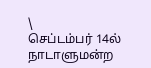\
செப்டம்பர் 14ல் நாடாளுமன்ற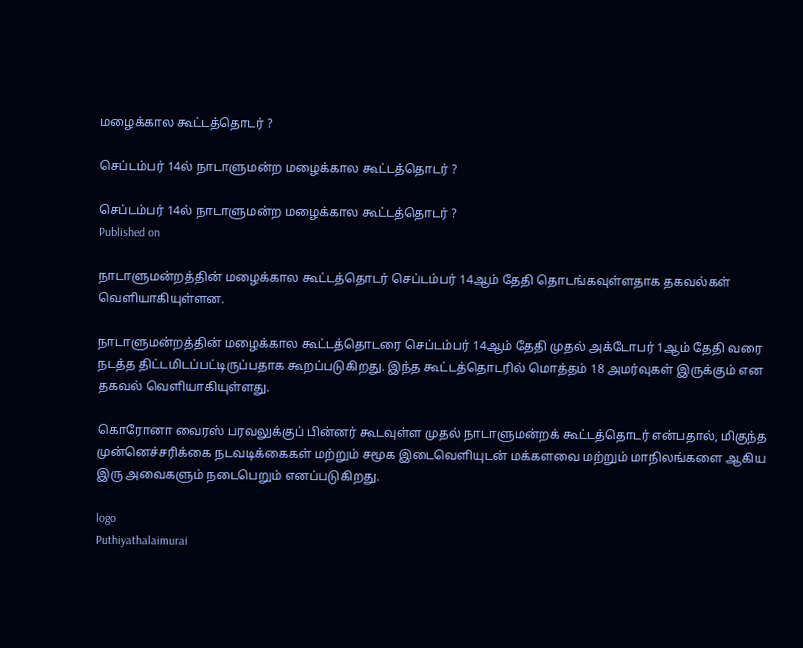மழைக்கால கூட்டத்தொடர் ?

செப்டம்பர் 14ல் நாடாளுமன்ற மழைக்கால கூட்டத்தொடர் ?

செப்டம்பர் 14ல் நாடாளுமன்ற மழைக்கால கூட்டத்தொடர் ?
Published on

நாடாளுமன்றத்தின் மழைக்கால கூட்டத்தொடர் செப்டம்பர் 14ஆம் தேதி தொடங்கவுள்ளதாக தகவல்கள் வெளியாகியுள்ளன.

நாடாளுமன்றத்தின் மழைக்கால கூட்டத்தொடரை செப்டம்பர் 14ஆம் தேதி முதல் அக்டோபர் 1ஆம் தேதி வரை நடத்த திட்டமிடப்பட்டிருப்பதாக கூறப்படுகிறது. இந்த கூட்டத்தொடரில் மொத்தம் 18 அமர்வுகள் இருக்கும் என தகவல் வெளியாகியுள்ளது.

கொரோனா வைரஸ் பரவலுக்குப் பின்னர் கூடவுள்ள முதல் நாடாளுமன்றக் கூட்டத்தொடர் என்பதால், மிகுந்த முன்னெச்சரிக்கை நடவடிக்கைகள் மற்றும் சமூக இடைவெளியுடன் மக்களவை மற்றும் மாநிலங்களை ஆகிய இரு அவைகளும் நடைபெறும் எனப்படுகிறது.

logo
Puthiyathalaimurai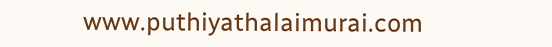www.puthiyathalaimurai.com